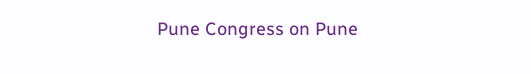Pune Congress on Pune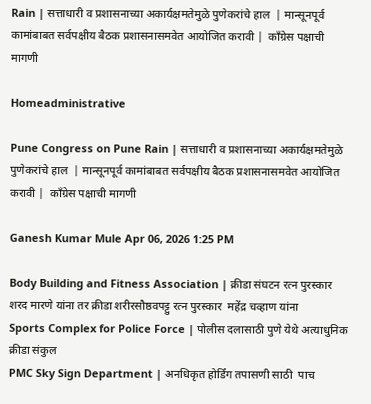Rain | सत्ताधारी व प्रशासनाच्या अकार्यक्षमतेमुळे पुणेकरांचे हाल  | मान्सूनपूर्व कामांबाबत सर्वपक्षीय बैठक प्रशासनासमवेत आयोजित करावी |  कॉंग्रेस पक्षाची मागणी

Homeadministrative

Pune Congress on Pune Rain | सत्ताधारी व प्रशासनाच्या अकार्यक्षमतेमुळे पुणेकरांचे हाल  | मान्सूनपूर्व कामांबाबत सर्वपक्षीय बैठक प्रशासनासमवेत आयोजित करावी |  कॉंग्रेस पक्षाची मागणी

Ganesh Kumar Mule Apr 06, 2026 1:25 PM

Body Building and Fitness Association | क्रीडा संघटन रत्न पुरस्कार शरद मारणे यांना तर क्रीडा शरीरसौष्ठवपट्टु रत्न पुरस्कार  महेंद्र चव्हाण यांना
Sports Complex for Police Force | पोलीस दलासाठी पुणे येथे अत्याधुनिक क्रीडा संकुल
PMC Sky Sign Department | अनधिकृत होर्डिंग तपासणी साठी  पाच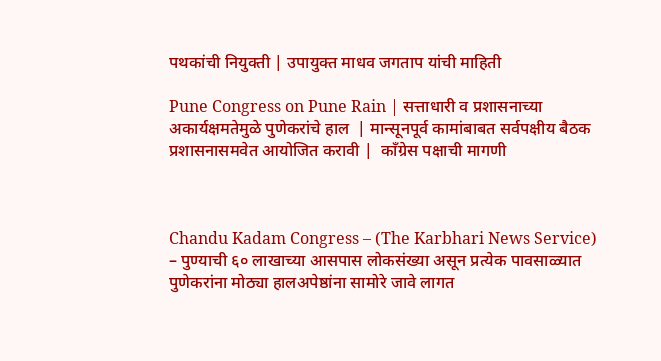पथकांची नियुक्ती | उपायुक्त माधव जगताप यांची माहिती

Pune Congress on Pune Rain | सत्ताधारी व प्रशासनाच्या अकार्यक्षमतेमुळे पुणेकरांचे हाल  | मान्सूनपूर्व कामांबाबत सर्वपक्षीय बैठक प्रशासनासमवेत आयोजित करावी |  कॉंग्रेस पक्षाची मागणी



Chandu Kadam Congress – (The Karbhari News Service) – पुण्याची ६० लाखाच्या आसपास लोकसंख्या असून प्रत्येक पावसाळ्यात पुणेकरांना मोठ्या हालअपेष्ठांना सामोरे जावे लागत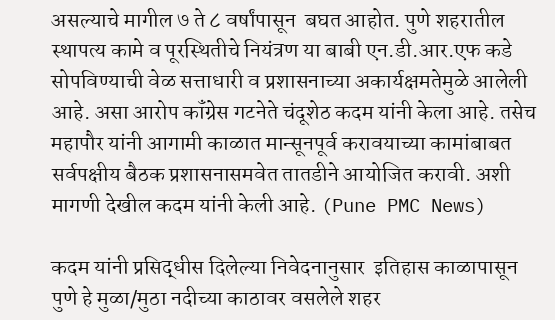असल्याचे मागील ७ ते ८ वर्षांपासून  बघत आहोत. पुणे शहरातील स्थापत्य कामे व पूरस्थितीचे नियंत्रण या बाबी एन.डी.आर.एफ कडे सोपविण्याची वेळ सत्ताधारी व प्रशासनाच्या अकार्यक्षमतेमुळे आलेली आहे. असा आरोप कॉंग्रेस गटनेते चंदूशेठ कदम यांनी केला आहे. तसेच  महापौर यांनी आगामी काळात मान्सूनपूर्व करावयाच्या कामांबाबत सर्वपक्षीय बैठक प्रशासनासमवेत तातडीने आयोजित करावी. अशी मागणी देखील कदम यांनी केली आहे. (Pune PMC News)

कदम यांनी प्रसिद्धीस दिलेल्या निवेदनानुसार  इतिहास काळापासून पुणे हे मुळा/मुठा नदीच्या काठावर वसलेले शहर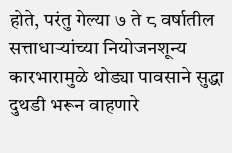होते, परंतु गेल्या ७ ते ८ वर्षातील सत्ताधाऱ्यांच्या नियोजनशून्य कारभारामुळे थोड्या पावसाने सुद्धा दुथडी भरून वाहणारे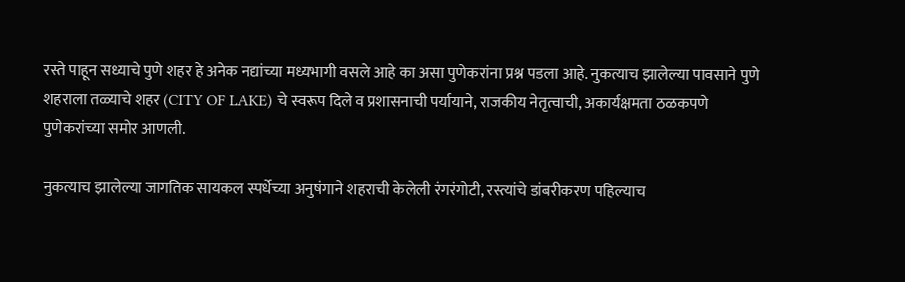रस्ते पाहून सध्याचे पुणे शहर हे अनेक नद्यांच्या मध्यभागी वसले आहे का असा पुणेकरांना प्रश्न पडला आहे. नुकत्याच झालेल्या पावसाने पुणे शहराला तळ्याचे शहर (CITY OF LAKE) चे स्वरूप दिले व प्रशासनाची पर्यायाने, राजकीय नेतृत्वाची, अकार्यक्षमता ठळकपणे पुणेकरांच्या समोर आणली.

नुकत्याच झालेल्या जागतिक सायकल स्पर्धेच्या अनुषंगाने शहराची केलेली रंगरंगोटी, रस्त्यांचे डांबरीकरण पहिल्याच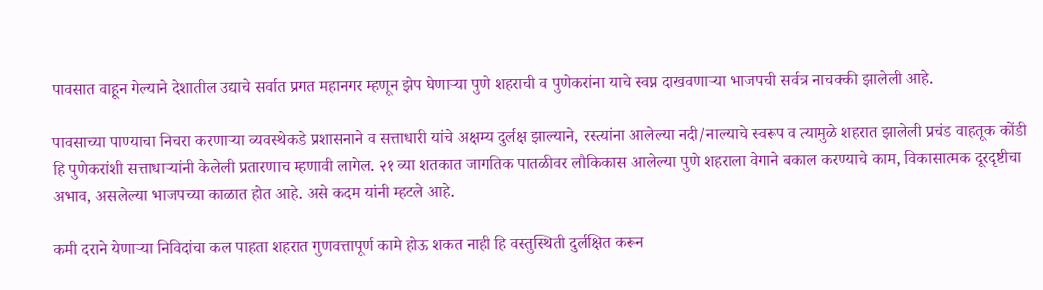पावसात वाहून गेल्याने देशातील उद्याचे सर्वात प्रगत महानगर म्हणून झेप घेणाऱ्या पुणे शहराची व पुणेकरांना याचे स्वप्न दाखवणाऱ्या भाजपची सर्वत्र नाचक्की झालेली आहे.

पावसाच्या पाण्याचा निचरा करणाऱ्या व्यवस्थेकडे प्रशासनाने व सत्ताधारी यांचे अक्षम्य दुर्लक्ष झाल्याने, रस्त्यांना आलेल्या नदी/नाल्याचे स्वरूप व त्यामुळे शहरात झालेली प्रचंड वाहतूक कोंडी हि पुणेकरांशी सत्ताधाऱ्यांनी केलेली प्रतारणाच म्हणावी लागेल. २१ व्या शतकात जागतिक पातळीवर लौकिकास आलेल्या पुणे शहराला वेगाने बकाल करण्याचे काम, विकासात्मक दूरदृष्टीचा अभाव, असलेल्या भाजपच्या काळात होत आहे. असे कदम यांनी म्हटले आहे.

कमी दराने येणाऱ्या निविदांचा कल पाहता शहरात गुणवत्तापूर्ण कामे होऊ शकत नाही हि वस्तुस्थिती दुर्लक्षित करून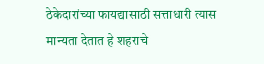ठेकेदारांच्या फायद्यासाठी सत्ताधारी त्यास मान्यता देतात हे शहराचे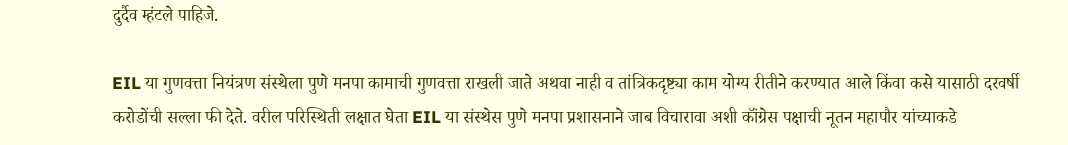दुर्दैव म्हंटले पाहिजे.

EIL या गुणवत्ता नियंत्रण संस्थेला पुणे मनपा कामाची गुणवत्ता राखली जाते अथवा नाही व तांत्रिकदृष्ट्या काम योग्य रीतीने करण्यात आले किंवा कसे यासाठी दरवर्षी करोडोंची सल्ला फी देते. वरील परिस्थिती लक्षात घेता EIL या संस्थेस पुणे मनपा प्रशासनाने जाब विचारावा अशी कॉंग्रेस पक्षाची नूतन महापौर यांच्याकडे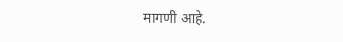मागणी आहे.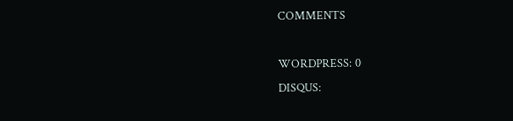COMMENTS

WORDPRESS: 0
DISQUS: